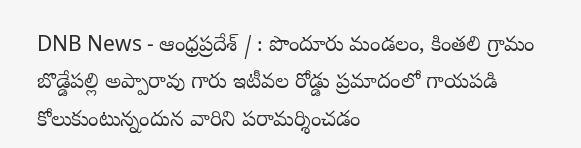DNB News - ఆంధ్రప్రదేశ్ / : పొందూరు మండలం, కింతలి గ్రామం బొడ్డేపల్లి అప్పారావు గారు ఇటీవల రోడ్డు ప్రమాదంలో గాయపడి కోలుకుంటున్నందున వారిని పరామర్శించడం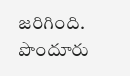జరిగింది. పొందూరు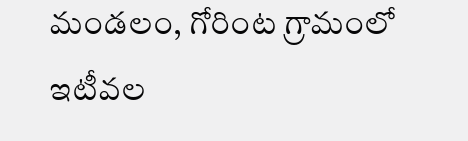మండలం, గోరింట గ్రామంలో ఇటీవల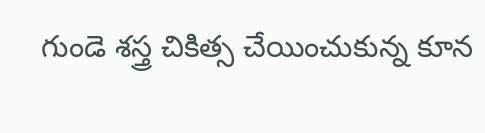గుండె శస్త్ర చికిత్స చేయించుకున్న కూన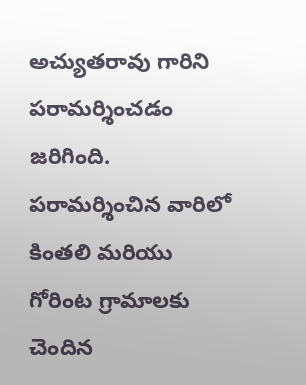అచ్యుతరావు గారిని పరామర్శించడం జరిగింది. పరామర్శించిన వారిలో కింతలి మరియు గోరింట గ్రామాలకు చెందిన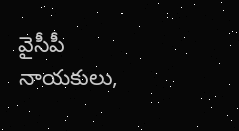వైసీపీ నాయకులు,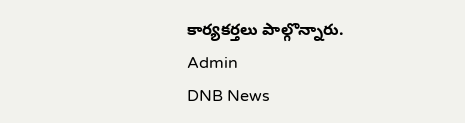కార్యకర్తలు పాల్గొన్నారు.
Admin
DNB News